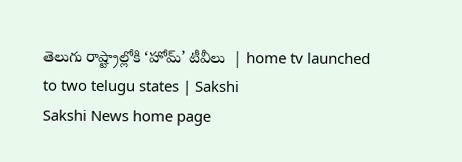తెలుగు రాష్ట్రాల్లోకి ‘హోమ్‌’ టీవీలు  | home tv launched to two telugu states | Sakshi
Sakshi News home page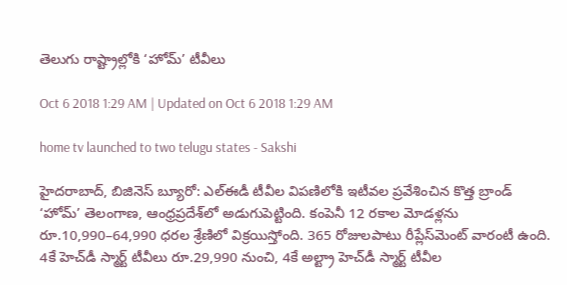తెలుగు రాష్ట్రాల్లోకి ‘హోమ్‌’ టీవీలు

Oct 6 2018 1:29 AM | Updated on Oct 6 2018 1:29 AM

home tv launched to two telugu states - Sakshi

హైదరాబాద్, బిజినెస్‌ బ్యూరో: ఎల్‌ఈడీ టీవీల విపణిలోకి ఇటీవల ప్రవేశించిన కొత్త బ్రాండ్‌ ‘హోమ్‌’ తెలంగాణ, ఆంధ్రప్రదేశ్‌లో అడుగుపెట్టింది. కంపెనీ 12 రకాల మోడళ్లను రూ.10,990–64,990 ధరల శ్రేణిలో విక్రయిస్తోంది. 365 రోజులపాటు రీప్లేస్‌మెంట్‌ వారంటీ ఉంది. 4కే హెచ్‌డీ స్మార్ట్‌ టీవీలు రూ.29,990 నుంచి, 4కే అల్ట్రా హెచ్‌డీ స్మార్ట్‌ టీవీల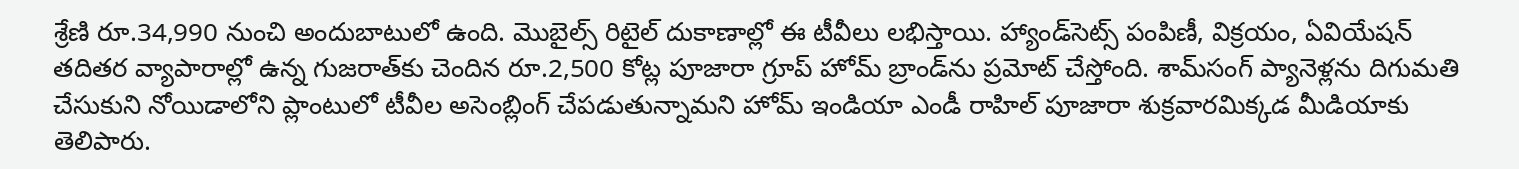శ్రేణి రూ.34,990 నుంచి అందుబాటులో ఉంది. మొబైల్స్‌ రిటైల్‌ దుకాణాల్లో ఈ టీవీలు లభిస్తాయి. హ్యాండ్‌సెట్స్‌ పంపిణీ, విక్రయం, ఏవియేషన్‌ తదితర వ్యాపారాల్లో ఉన్న గుజరాత్‌కు చెందిన రూ.2,500 కోట్ల పూజారా గ్రూప్‌ హోమ్‌ బ్రాండ్‌ను ప్రమోట్‌ చేస్తోంది. శామ్‌సంగ్‌ ప్యానెళ్లను దిగుమతి చేసుకుని నోయిడాలోని ప్లాంటులో టీవీల అసెంబ్లింగ్‌ చేపడుతున్నామని హోమ్‌ ఇండియా ఎండీ రాహిల్‌ పూజారా శుక్రవారమిక్కడ మీడియాకు తెలిపారు.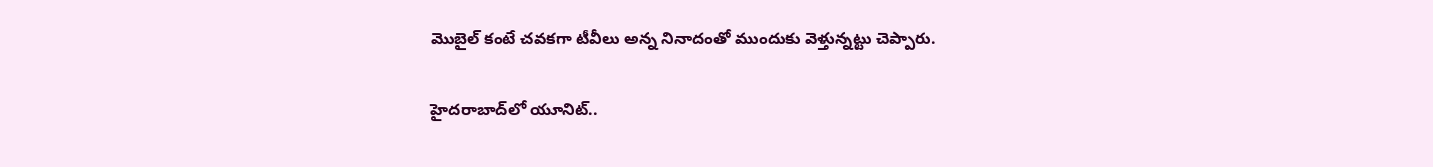మొబైల్‌ కంటే చవకగా టీవీలు అన్న నినాదంతో ముందుకు వెళ్తున్నట్టు చెప్పారు.

హైదరాబాద్‌లో యూనిట్‌..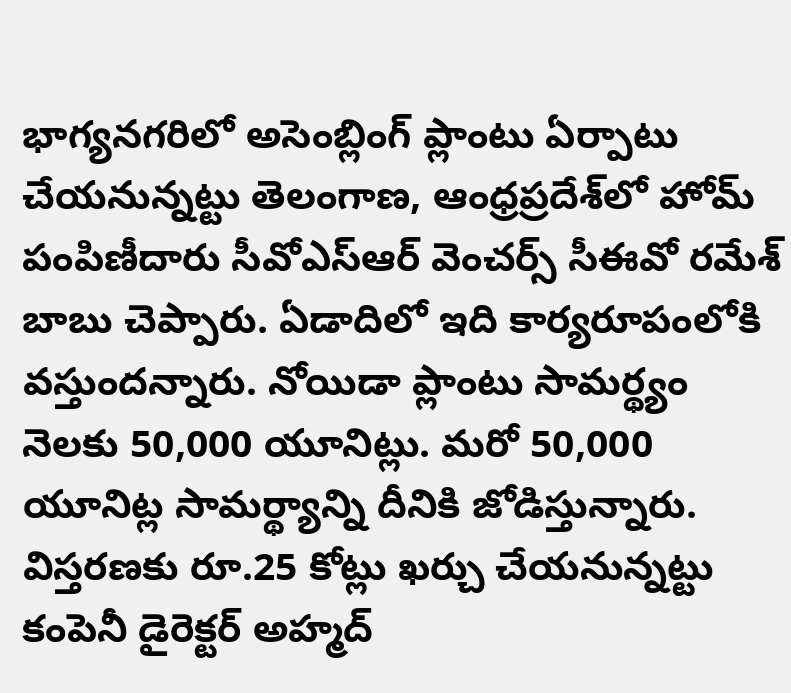భాగ్యనగరిలో అసెంబ్లింగ్‌ ప్లాంటు ఏర్పాటు చేయనున్నట్టు తెలంగాణ, ఆంధ్రప్రదేశ్‌లో హోమ్‌ పంపిణీదారు సీవోఎస్‌ఆర్‌ వెంచర్స్‌ సీఈవో రమేశ్‌ బాబు చెప్పారు. ఏడాదిలో ఇది కార్యరూపంలోకి వస్తుందన్నారు. నోయిడా ప్లాంటు సామర్థ్యం నెలకు 50,000 యూనిట్లు. మరో 50,000 యూనిట్ల సామర్థ్యాన్ని దీనికి జోడిస్తున్నారు. విస్తరణకు రూ.25 కోట్లు ఖర్చు చేయనున్నట్టు కంపెనీ డైరెక్టర్‌ అహ్మద్‌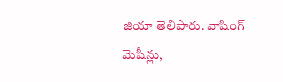జియా తెలిపారు. వాషింగ్‌ మెషీన్లు,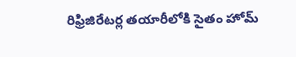రిఫ్రిజిరేటర్ల తయారీలోకి సైతం హోమ్‌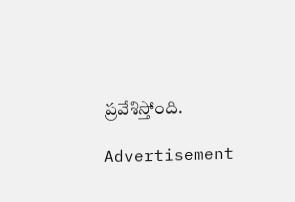ప్రవేశిస్తోంది.

Advertisement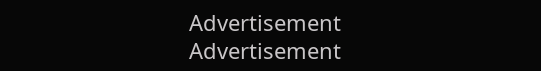Advertisement
Advertisement